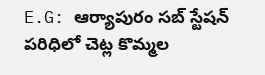E.G: ఆర్యాపురం సబ్ స్టేషన్ పరిధిలో చెట్ల కొమ్మల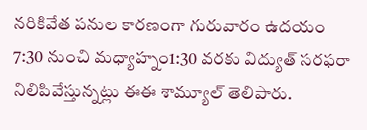నరికివేత పనుల కారణంగా గురువారం ఉదయం 7:30 నుంచి మధ్యాహ్నం1:30 వరకు విద్యుత్ సరఫరా నిలిపివేస్తున్నట్లు ఈఈ శామ్యూల్ తెలిపారు.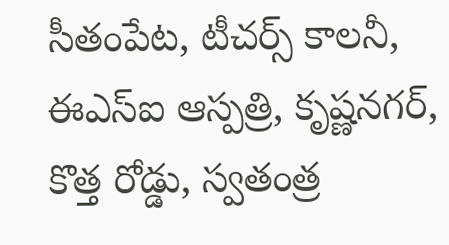సీతంపేట, టీచర్స్ కాలనీ, ఈఎస్ఐ ఆస్పత్రి, కృష్ణనగర్, కొత్త రోడ్డు, స్వతంత్ర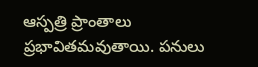ఆస్పత్రి ప్రాంతాలు ప్రభావితమవుతాయి. పనులు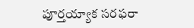పూర్తయ్యాక సరఫరా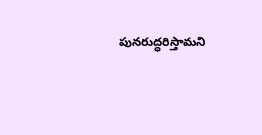పునరుద్ధరిస్తామని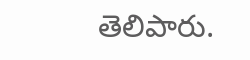తెలిపారు.